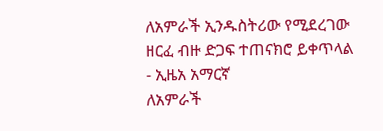ለአምራች ኢንዱስትሪው የሚደረገው ዘርፈ ብዙ ድጋፍ ተጠናክሮ ይቀጥላል - ኢዜአ አማርኛ
ለአምራች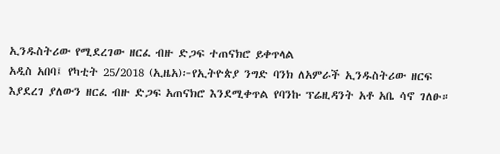ኢንዱስትሪው የሚደረገው ዘርፈ ብዙ ድጋፍ ተጠናክሮ ይቀጥላል
አዲስ አበባ፤ የካቲት 25/2018 (ኢዜአ)፦የኢትዮጵያ ንግድ ባንክ ለአምራች ኢንዱስትሪው ዘርፍ እያደረገ ያለውን ዘርፈ ብዙ ድጋፍ አጠናክሮ እንደሚቀጥል የባንኩ ፕሬዚዳንት አቶ አቤ ሳኖ ገለፁ።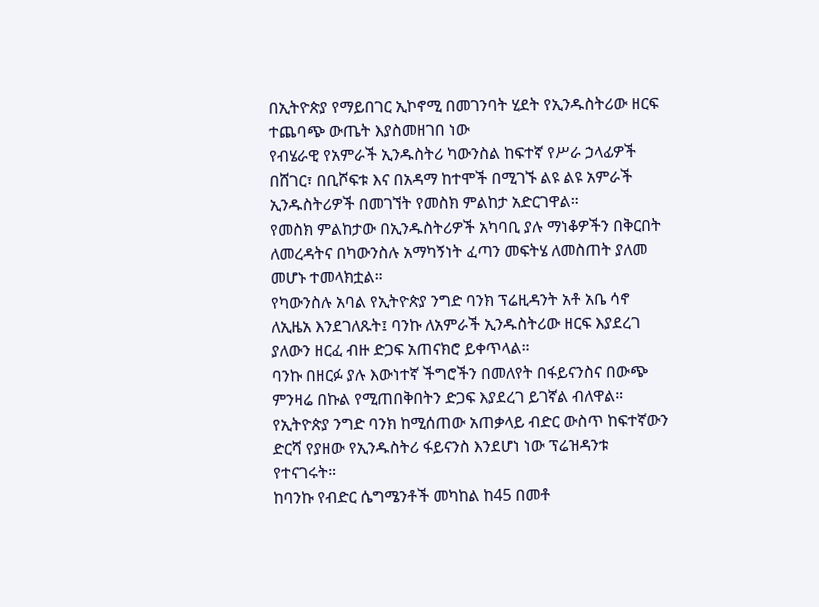በኢትዮጵያ የማይበገር ኢኮኖሚ በመገንባት ሂደት የኢንዱስትሪው ዘርፍ ተጨባጭ ውጤት እያስመዘገበ ነው
የብሄራዊ የአምራች ኢንዱስትሪ ካውንስል ከፍተኛ የሥራ ኃላፊዎች በሸገር፣ በቢሾፍቱ እና በአዳማ ከተሞች በሚገኙ ልዩ ልዩ አምራች ኢንዱስትሪዎች በመገኘት የመስክ ምልከታ አድርገዋል።
የመስክ ምልከታው በኢንዱስትሪዎች አካባቢ ያሉ ማነቆዎችን በቅርበት ለመረዳትና በካውንስሉ አማካኝነት ፈጣን መፍትሄ ለመስጠት ያለመ መሆኑ ተመላክቷል።
የካውንስሉ አባል የኢትዮጵያ ንግድ ባንክ ፕሬዚዳንት አቶ አቤ ሳኖ ለኢዜአ እንደገለጹት፤ ባንኩ ለአምራች ኢንዱስትሪው ዘርፍ እያደረገ ያለውን ዘርፈ ብዙ ድጋፍ አጠናክሮ ይቀጥላል።
ባንኩ በዘርፉ ያሉ እውነተኛ ችግሮችን በመለየት በፋይናንስና በውጭ ምንዛሬ በኩል የሚጠበቅበትን ድጋፍ እያደረገ ይገኛል ብለዋል።
የኢትዮጵያ ንግድ ባንክ ከሚሰጠው አጠቃላይ ብድር ውስጥ ከፍተኛውን ድርሻ የያዘው የኢንዱስትሪ ፋይናንስ እንደሆነ ነው ፕሬዝዳንቱ የተናገሩት።
ከባንኩ የብድር ሴግሜንቶች መካከል ከ45 በመቶ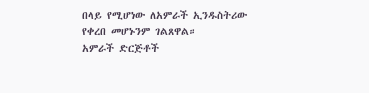በላይ የሚሆነው ለአምራች ኢንዱስትሪው የቀረበ መሆኑንም ገልጸዋል።
አምራች ድርጅቶች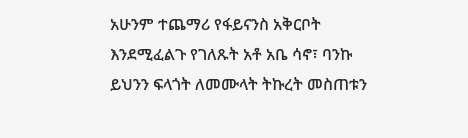አሁንም ተጨማሪ የፋይናንስ አቅርቦት እንደሚፈልጉ የገለጹት አቶ አቤ ሳኖ፣ ባንኩ ይህንን ፍላጎት ለመሙላት ትኩረት መስጠቱን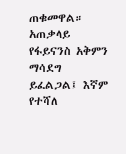ጠቁመዋል።
አጠቃላይ የፋይናንስ አቅምን ማሳደግ ይፈልጋል፤ እኛም የተሻለ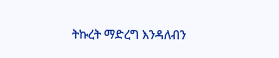ትኩረት ማድረግ እንዳለብን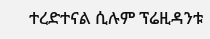ተረድተናል ሲሉም ፕሬዚዳንቱ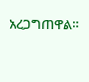አረጋግጠዋል።